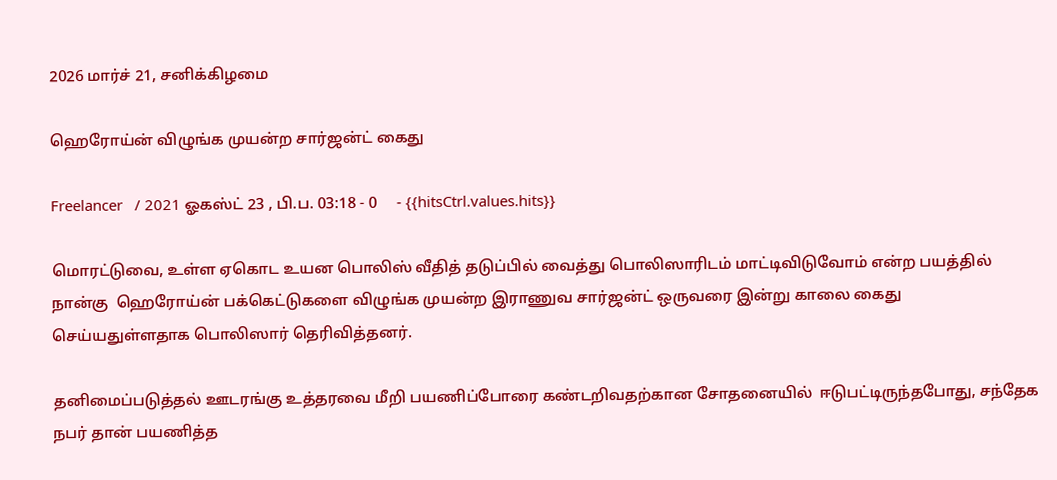2026 மார்ச் 21, சனிக்கிழமை

ஹெரோய்ன் விழுங்க முயன்ற சார்ஜன்ட் கைது

Freelancer   / 2021 ஓகஸ்ட் 23 , பி.ப. 03:18 - 0     - {{hitsCtrl.values.hits}}

மொரட்டுவை, உள்ள ஏகொட உயன பொலிஸ் வீதித் தடுப்பில் வைத்து பொலிஸாரிடம் மாட்டிவிடுவோம் என்ற பயத்தில் நான்கு  ஹெரோய்ன் பக்கெட்டுகளை விழுங்க முயன்ற இராணுவ சார்ஜன்ட் ஒருவரை இன்று காலை கைது செய்யதுள்ளதாக பொலிஸார் தெரிவித்தனர்.

தனிமைப்படுத்தல் ஊடரங்கு உத்தரவை மீறி பயணிப்போரை கண்டறிவதற்கான சோதனையில்  ஈடுபட்டிருந்தபோது, சந்தேக நபர் தான் பயணித்த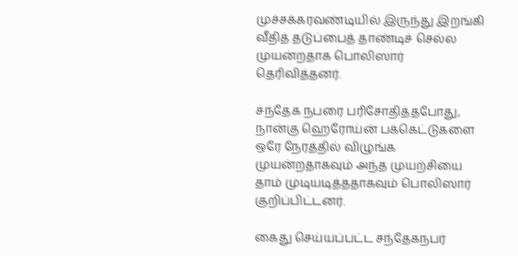முச்சக்கரவண்டியில் இருந்து இறங்கி வீதித் தடுப்பைத் தாண்டிச் செல்ல முயன்றதாக பொலிஸார் தெரிவித்தனர்.

சந்தேக நபரை பரிசோதித்தபோது, நான்கு ஹெரோய்ன் பக்கெட்டுகளை ஒரே நேரத்தில் விழுங்க முயன்றதாகவும் அந்த முயற்சியை தாம் முடியடித்ததாகவும் பொலிஸார் குறிப்பிட்டனர்.

கைது செய்யப்பட்ட சந்தேகநபர்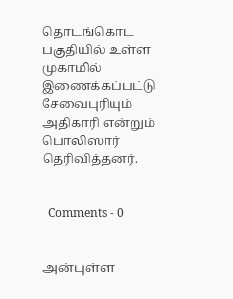தொடங்கொட பகுதியில் உள்ள முகாமில் இணைக்கப்பட்டு சேவைபுரியும் அதிகாரி என்றும் பொலிஸார் தெரிவித்தனர்.


  Comments - 0


அன்புள்ள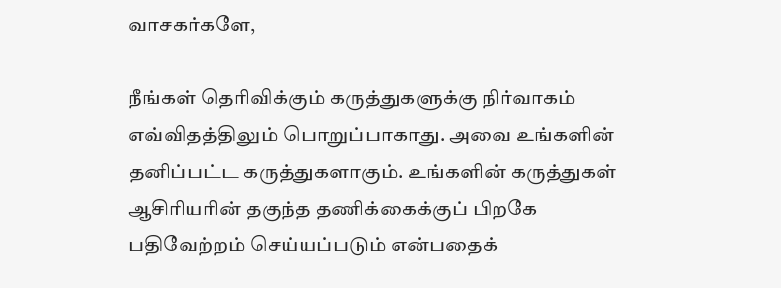வாசகர்களே,

நீங்கள் தெரிவிக்கும் கருத்துகளுக்கு நிர்வாகம் எவ்விதத்திலும் பொறுப்பாகாது. அவை உங்களின் தனிப்பட்ட கருத்துகளாகும். உங்களின் கருத்துகள் ஆசிரியரின் தகுந்த தணிக்கைக்குப் பிறகே பதிவேற்றம் செய்யப்படும் என்பதைக்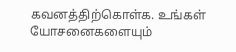கவனத்திற்கொள்க. உங்கள் யோசனைகளையும்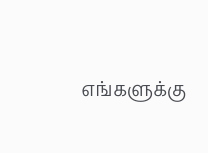எங்களுக்கு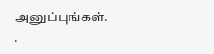அனுப்புங்கள். .